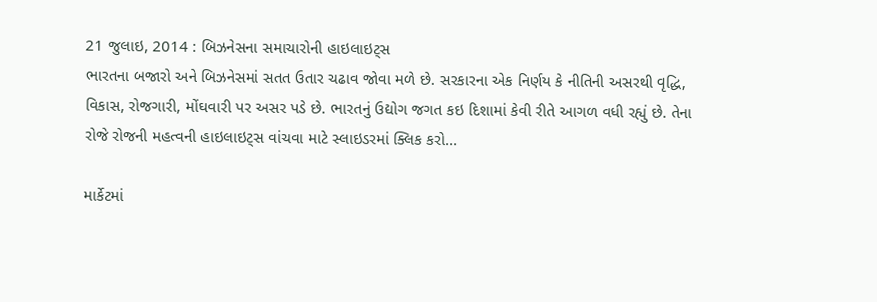21 જુલાઇ, 2014 : બિઝનેસના સમાચારોની હાઇલાઇટ્સ
ભારતના બજારો અને બિઝનેસમાં સતત ઉતાર ચઢાવ જોવા મળે છે. સરકારના એક નિર્ણય કે નીતિની અસરથી વૃદ્ધિ, વિકાસ, રોજગારી, મોંઘવારી પર અસર પડે છે. ભારતનું ઉદ્યોગ જગત કઇ દિશામાં કેવી રીતે આગળ વધી રહ્યું છે. તેના રોજે રોજની મહત્વની હાઇલાઇટ્સ વાંચવા માટે સ્લાઇડરમાં ક્લિક કરો...

માર્કેટમાં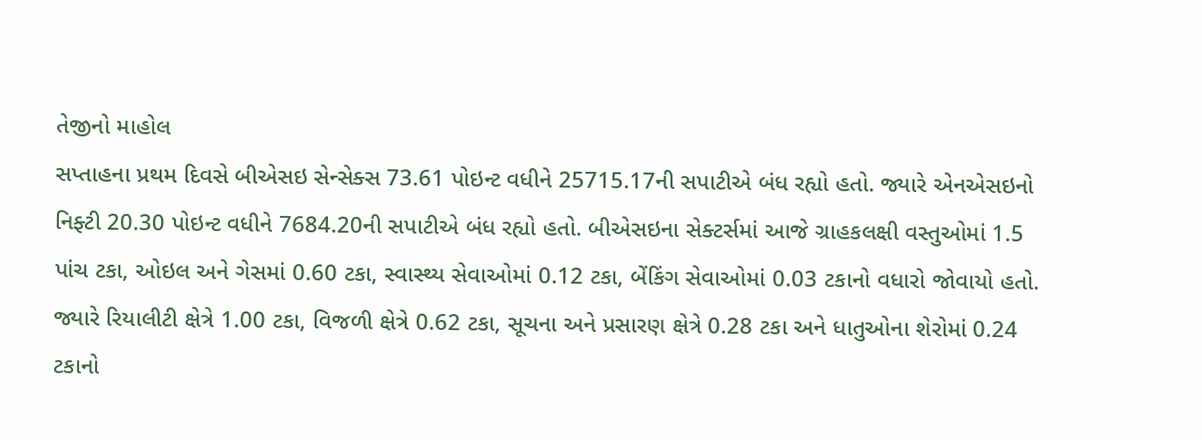તેજીનો માહોલ
સપ્તાહના પ્રથમ દિવસે બીએસઇ સેન્સેક્સ 73.61 પોઇન્ટ વધીને 25715.17ની સપાટીએ બંધ રહ્યો હતો. જ્યારે એનએસઇનો નિફ્ટી 20.30 પોઇન્ટ વધીને 7684.20ની સપાટીએ બંધ રહ્યો હતો. બીએસઇના સેક્ટર્સમાં આજે ગ્રાહકલક્ષી વસ્તુઓમાં 1.5 પાંચ ટકા, ઓઇલ અને ગેસમાં 0.60 ટકા, સ્વાસ્થ્ય સેવાઓમાં 0.12 ટકા, બેંકિંગ સેવાઓમાં 0.03 ટકાનો વધારો જોવાયો હતો. જ્યારે રિયાલીટી ક્ષેત્રે 1.00 ટકા, વિજળી ક્ષેત્રે 0.62 ટકા, સૂચના અને પ્રસારણ ક્ષેત્રે 0.28 ટકા અને ધાતુઓના શેરોમાં 0.24 ટકાનો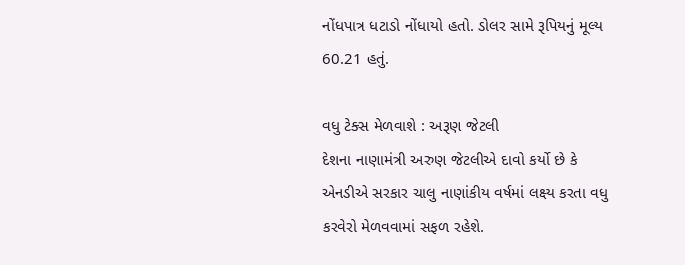નોંધપાત્ર ધટાડો નોંધાયો હતો. ડોલર સામે રૂપિયનું મૂલ્ય 60.21 હતું.

વધુ ટેક્સ મેળવાશે : અરૂણ જેટલી
દેશના નાણામંત્રી અરુણ જેટલીએ દાવો કર્યો છે કે એનડીએ સરકાર ચાલુ નાણાંકીય વર્ષમાં લક્ષ્ય કરતા વધુ કરવેરો મેળવવામાં સફળ રહેશે.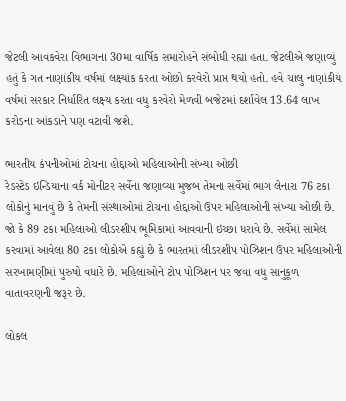જેટલી આવકવેરા વિભાગના 30મા વાર્ષિક સમારોહને સંબોધી રહ્યા હતા. જેટલીએ જણાવ્યું હતું કે ગત નાણાંકીય વર્ષમાં લક્ષ્યાંક કરતા ઓછો કરવેરો પ્રાપ્ત થયો હતો. હવે ચાલુ નાણાંકીય વર્ષમાં સરકાર નિર્ધારિત લક્ષ્ય કરતા વધુ કરવેરો મેળવી બજેટમાં દર્શાવેલ 13.64 લાખ કરોડના આંકડાને પણ વટાવી જશે.

ભારતીય કંપનીઓમાં ટોચના હોદ્દાઓ મહિલાઓની સંખ્યા ઓછી
રેડસ્ટેડ ઇન્ડિયાના વર્ક મોનીટર સર્વેના જણાવ્યા મુજબ તેમના સર્વેમાં ભાગ લેનારા 76 ટકા લોકોનું માનવું છે કે તેમની સંસ્થાઓમાં ટોચના હોદ્દાઓ ઉપર મહિલાઓની સંખ્યા ઓછી છે. જો કે 89 ટકા મહિલાઓ લીડરશીપ ભૂમિકામાં આવવાની ઇચ્છા ધરાવે છે. સર્વેમાં સામેલ કરવામાં આવેલા 80 ટકા લોકોએ કહ્યું છે કે ભારતમાં લીડરશીપ પોઝિશન ઉપર મહિલાઓની સરખામણીમાં પુરુષો વધારે છે. મહિલાઓને ટોપ પોઝિશન પર જવા વધુ સાનુકૂળ વાતાવરણની જરૂર છે.

લોકલ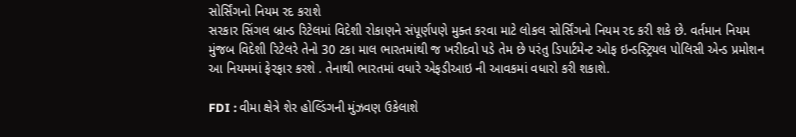સોર્સિંગનો નિયમ રદ કરાશે
સરકાર સિંગલ બ્રાન્ડ રિટેલમાં વિદેશી રોકાણને સંપૂર્ણપણે મુક્ત કરવા માટે લોકલ સોર્સિંગનો નિયમ રદ કરી શકે છે. વર્તમાન નિયમ મુંજબ વિદેશી રિટેલરે તેનો 30 ટકા માલ ભારતમાંથી જ ખરીદવો પડે તેમ છે પરંતુ ડિપાર્ટમેન્ટ ઓફ ઇન્ડસ્ટ્રિયલ પોલિસી એન્ડ પ્રમોશન આ નિયમમાં ફેરફાર કરશે . તેનાથી ભારતમાં વધારે એફડીઆઇ ની આવકમાં વધારો કરી શકાશે.

FDI : વીમા ક્ષેત્રે શેર હોલ્ડિંગની મુંઝવણ ઉકેલાશે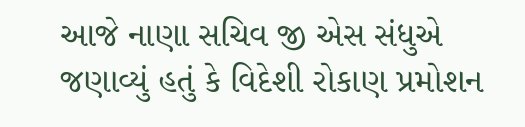આજે નાણા સચિવ જી એસ સંધુએ જણાવ્યું હતું કે વિદેશી રોકાણ પ્રમોશન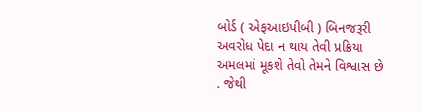બોર્ડ ( એફઆઇપીબી ) બિનજરૂરી અવરોધ પેદા ન થાય તેવી પ્રક્રિયા અમલમાં મૂકશે તેવો તેમને વિશ્વાસ છે . જેથી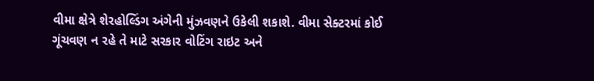વીમા ક્ષેત્રે શેરહોલ્ડિંગ અંગેની મુંઝવણને ઉકેલી શકાશે. વીમા સેક્ટરમાં કોઈ ગૂંચવણ ન રહે તે માટે સરકાર વોટિંગ રાઇટ અને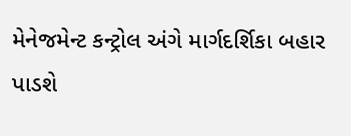મેનેજમેન્ટ કન્ટ્રોલ અંગે માર્ગદર્શિકા બહાર પાડશે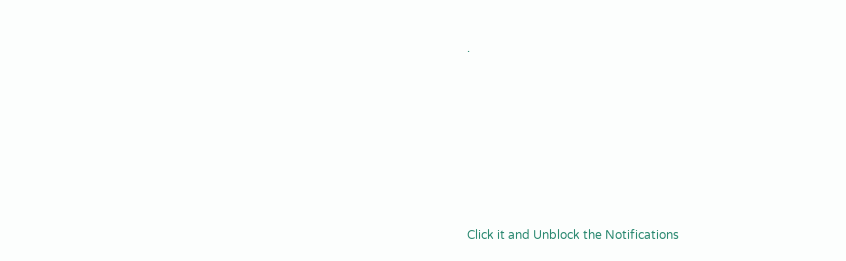.












Click it and Unblock the Notifications